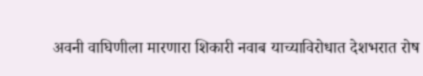अवनी वाघिणीला मारणारा शिकारी नवाब याच्याविरोधात देशभरात रोष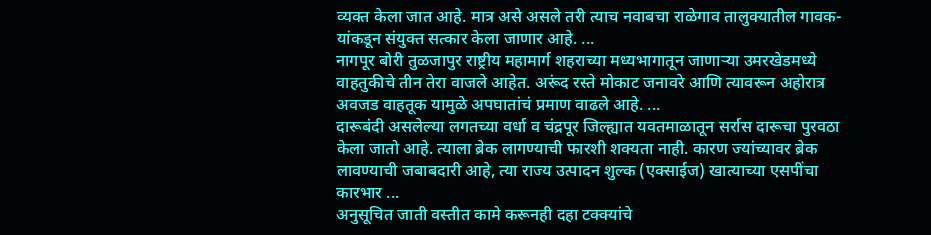व्यक्त केला जात आहे. मात्र असे असले तरी त्याच नवाबचा राळेगाव तालुक्यातील गावक-यांकडून संयुक्त सत्कार केला जाणार आहे. ...
नागपूर बोरी तुळजापुर राष्ट्रीय महामार्ग शहराच्या मध्यभागातून जाणाऱ्या उमरखेडमध्ये वाहतुकीचे तीन तेरा वाजले आहेत. अरूंद रस्ते मोकाट जनावरे आणि त्यावरून अहोरात्र अवजड वाहतूक यामुळे अपघातांचं प्रमाण वाढले आहे. ...
दारूबंदी असलेल्या लगतच्या वर्धा व चंद्रपूर जिल्ह्यात यवतमाळातून सर्रास दारूचा पुरवठा केला जातो आहे. त्याला ब्रेक लागण्याची फारशी शक्यता नाही. कारण ज्यांच्यावर ब्रेक लावण्याची जबाबदारी आहे, त्या राज्य उत्पादन शुल्क (एक्साईज) खात्याच्या एसपींचा कारभार ...
अनुसूचित जाती वस्तीत कामे करूनही दहा टक्क्यांचे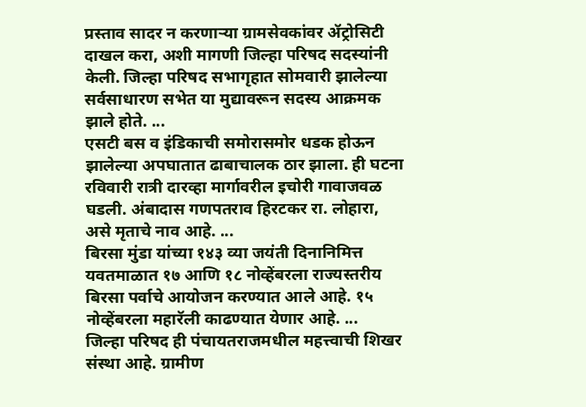प्रस्ताव सादर न करणाऱ्या ग्रामसेवकांवर ॲट्रोसिटी दाखल करा, अशी मागणी जिल्हा परिषद सदस्यांनी केली. जिल्हा परिषद सभागृहात सोमवारी झालेल्या सर्वसाधारण सभेत या मुद्यावरून सदस्य आक्रमक झाले होते. ...
एसटी बस व इंडिकाची समोरासमोर धडक होऊन झालेल्या अपघातात ढाबाचालक ठार झाला. ही घटना रविवारी रात्री दारव्हा मार्गावरील इचोरी गावाजवळ घडली. अंबादास गणपतराव हिरटकर रा. लोहारा, असे मृताचे नाव आहे. ...
बिरसा मुंडा यांच्या १४३ व्या जयंती दिनानिमित्त यवतमाळात १७ आणि १८ नोव्हेंबरला राज्यस्तरीय बिरसा पर्वाचे आयोजन करण्यात आले आहे. १५ नोव्हेंबरला महारॅली काढण्यात येणार आहे. ...
जिल्हा परिषद ही पंचायतराजमधील महत्त्वाची शिखर संस्था आहे. ग्रामीण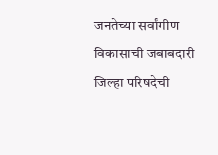जनतेच्या सर्वांगीण विकासाची जबाबदारी जिल्हा परिषदेची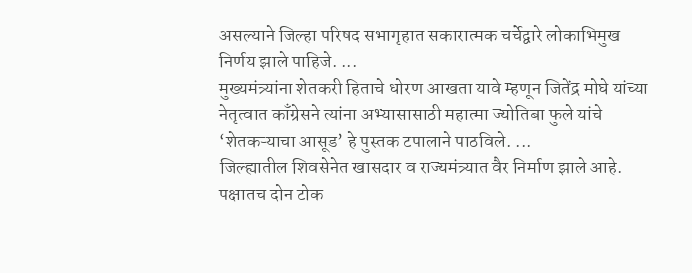असल्याने जिल्हा परिषद सभागृहात सकारात्मक चर्चेद्वारे लोकाभिमुख निर्णय झाले पाहिजे. ...
मुख्यमंत्र्यांना शेतकरी हिताचे धोरण आखता यावे म्हणून जितेंद्र मोघे यांच्या नेतृत्वात काँग्रेसने त्यांना अभ्यासासाठी महात्मा ज्योतिबा फुले यांचे ‘शेतकऱ्याचा आसूड’ हे पुस्तक टपालाने पाठविले. ...
जिल्ह्यातील शिवसेनेत खासदार व राज्यमंत्र्यात वैर निर्माण झाले आहे. पक्षातच दोन टोक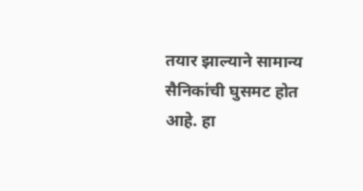तयार झाल्याने सामान्य सैनिकांची घुसमट होत आहे. हा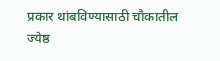प्रकार थांबविण्यासाठी चौकातील ज्येष्ठ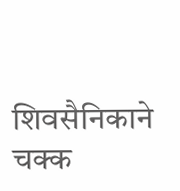शिवसैनिकाने चक्क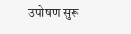उपोषण सुरू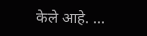केले आहे. ...